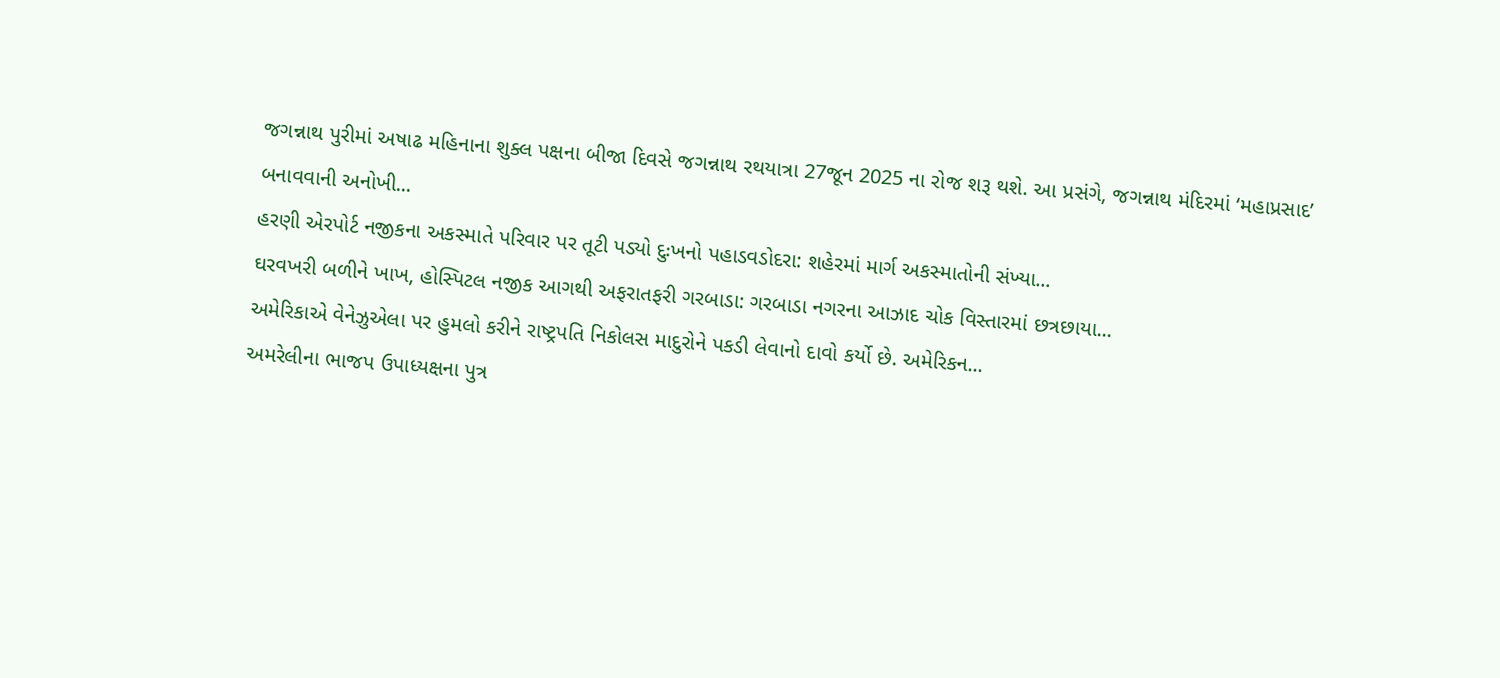જગન્નાથ પુરીમાં અષાઢ મહિનાના શુક્લ પક્ષના બીજા દિવસે જગન્નાથ રથયાત્રા 27જૂન 2025 ના રોજ શરૂ થશે. આ પ્રસંગે, જગન્નાથ મંદિરમાં ‘મહાપ્રસાદ’ બનાવવાની અનોખી...
હરણી એરપોર્ટ નજીકના અકસ્માતે પરિવાર પર તૂટી પડ્યો દુઃખનો પહાડવડોદરા: શહેરમાં માર્ગ અકસ્માતોની સંખ્યા...
ઘરવખરી બળીને ખાખ, હોસ્પિટલ નજીક આગથી અફરાતફરી ગરબાડા: ગરબાડા નગરના આઝાદ ચોક વિસ્તારમાં છત્રછાયા...
અમેરિકાએ વેનેઝુએલા પર હુમલો કરીને રાષ્ટ્રપતિ નિકોલસ માદુરોને પકડી લેવાનો દાવો કર્યો છે. અમેરિકન...
અમરેલીના ભાજપ ઉપાધ્યક્ષના પુત્ર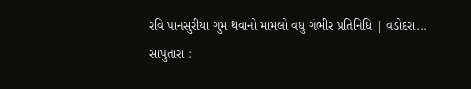રવિ પાનસુરીયા ગુમ થવાનો મામલો વધુ ગંભીર પ્રતિનિધિ | વડોદરા...
સાપુતારા :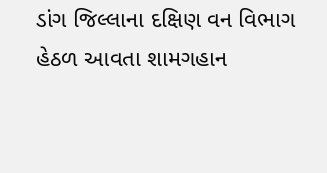ડાંગ જિલ્લાના દક્ષિણ વન વિભાગ હેઠળ આવતા શામગહાન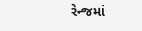રેન્જમાં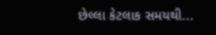છેલ્લા કેટલાક સમયથી...